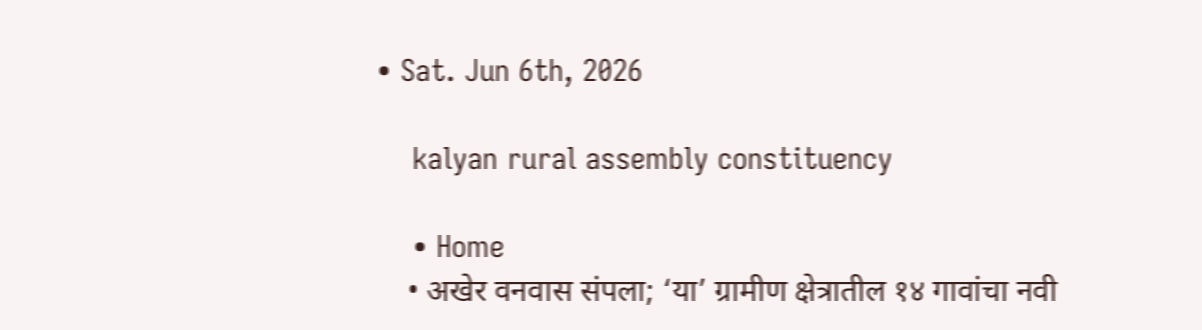• Sat. Jun 6th, 2026

    kalyan rural assembly constituency

    • Home
    • अखेर वनवास संपला; ‘या’ ग्रामीण क्षेत्रातील १४ गावांचा नवी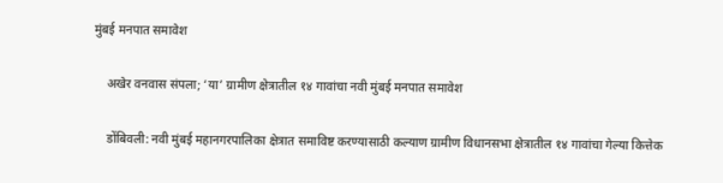मुंबई मनपात समावेश

    अखेर वनवास संपला; ‘या’ ग्रामीण क्षेत्रातील १४ गावांचा नवी मुंबई मनपात समावेश

    डोंबिवली: नवी मुंबई महानगरपालिका क्षेत्रात समाविष्ट करण्यासाठी कल्याण ग्रामीण विधानसभा क्षेत्रातील १४ गावांचा गेल्या कित्तेक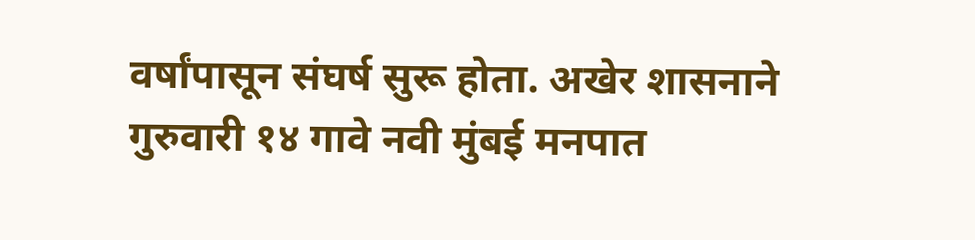वर्षांपासून संघर्ष सुरू होता. अखेर शासनाने गुरुवारी १४ गावे नवी मुंबई मनपात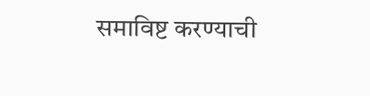समाविष्ट करण्याची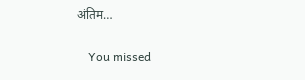अंतिम…

    You missed